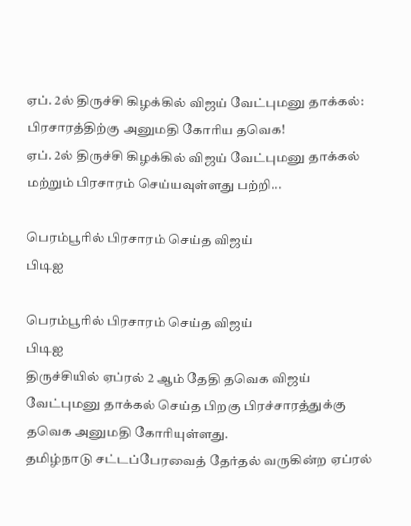ஏப். 2ல் திருச்சி கிழக்கில் விஜய் வேட்புமனு தாக்கல்: பிரசாரத்திற்கு அனுமதி கோரிய தவெக!
ஏப். 2ல் திருச்சி கிழக்கில் விஜய் வேட்புமனு தாக்கல் மற்றும் பிரசாரம் செய்யவுள்ளது பற்றி...

பெரம்பூரில் பிரசாரம் செய்த விஜய்
பிடிஐ

பெரம்பூரில் பிரசாரம் செய்த விஜய்
பிடிஐ
திருச்சியில் ஏப்ரல் 2 ஆம் தேதி தவெக விஜய் வேட்புமனு தாக்கல் செய்த பிறகு பிரச்சாரத்துக்கு தவெக அனுமதி கோரியுள்ளது.
தமிழ்நாடு சட்டப்பேரவைத் தேர்தல் வருகின்ற ஏப்ரல்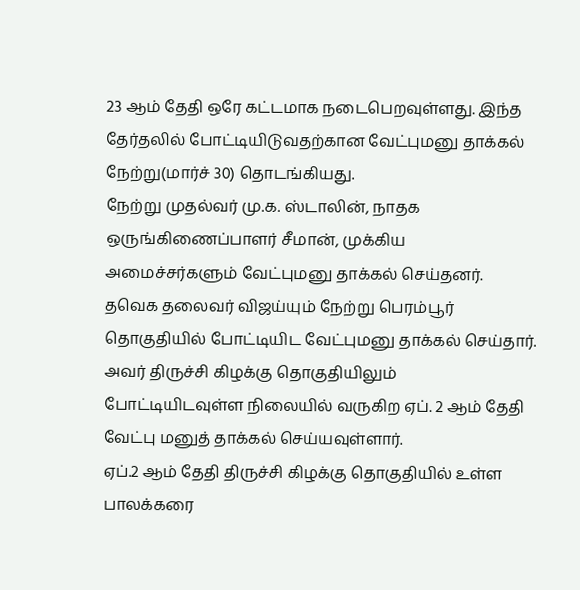23 ஆம் தேதி ஒரே கட்டமாக நடைபெறவுள்ளது. இந்த தேர்தலில் போட்டியிடுவதற்கான வேட்புமனு தாக்கல் நேற்று(மார்ச் 30) தொடங்கியது.
நேற்று முதல்வர் மு.க. ஸ்டாலின், நாதக ஒருங்கிணைப்பாளர் சீமான், முக்கிய அமைச்சர்களும் வேட்புமனு தாக்கல் செய்தனர்.
தவெக தலைவர் விஜய்யும் நேற்று பெரம்பூர் தொகுதியில் போட்டியிட வேட்புமனு தாக்கல் செய்தார். அவர் திருச்சி கிழக்கு தொகுதியிலும் போட்டியிடவுள்ள நிலையில் வருகிற ஏப். 2 ஆம் தேதி வேட்பு மனுத் தாக்கல் செய்யவுள்ளார்.
ஏப்.2 ஆம் தேதி திருச்சி கிழக்கு தொகுதியில் உள்ள பாலக்கரை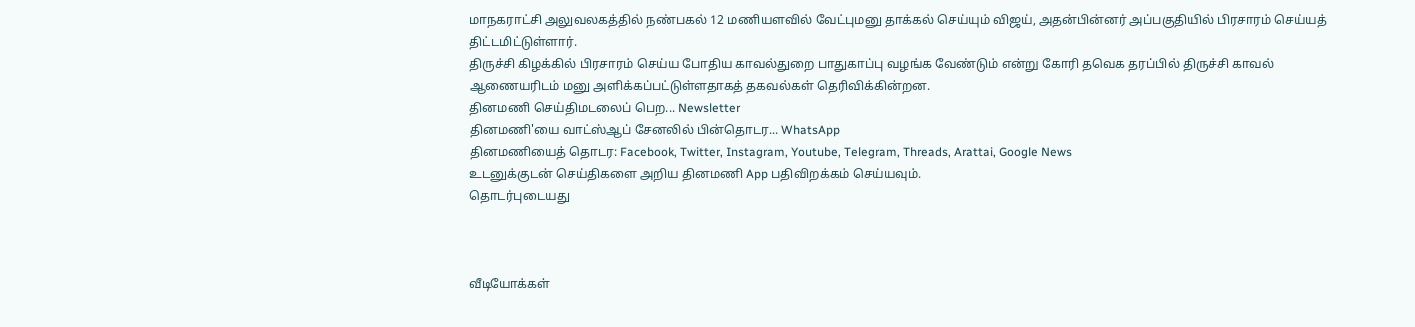மாநகராட்சி அலுவலகத்தில் நண்பகல் 12 மணியளவில் வேட்புமனு தாக்கல் செய்யும் விஜய், அதன்பின்னர் அப்பகுதியில் பிரசாரம் செய்யத் திட்டமிட்டுள்ளார்.
திருச்சி கிழக்கில் பிரசாரம் செய்ய போதிய காவல்துறை பாதுகாப்பு வழங்க வேண்டும் என்று கோரி தவெக தரப்பில் திருச்சி காவல் ஆணையரிடம் மனு அளிக்கப்பட்டுள்ளதாகத் தகவல்கள் தெரிவிக்கின்றன.
தினமணி செய்திமடலைப் பெற... Newsletter
தினமணி'யை வாட்ஸ்ஆப் சேனலில் பின்தொடர... WhatsApp
தினமணியைத் தொடர: Facebook, Twitter, Instagram, Youtube, Telegram, Threads, Arattai, Google News
உடனுக்குடன் செய்திகளை அறிய தினமணி App பதிவிறக்கம் செய்யவும்.
தொடர்புடையது



வீடியோக்கள்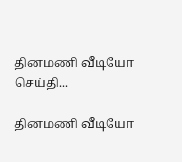தினமணி வீடியோ செய்தி...

தினமணி வீடியோ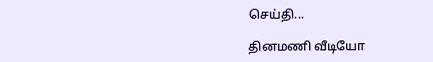செய்தி...

தினமணி வீடியோ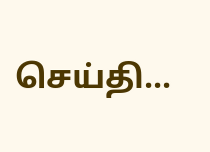செய்தி...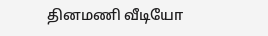தினமணி வீடியோ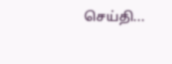செய்தி...